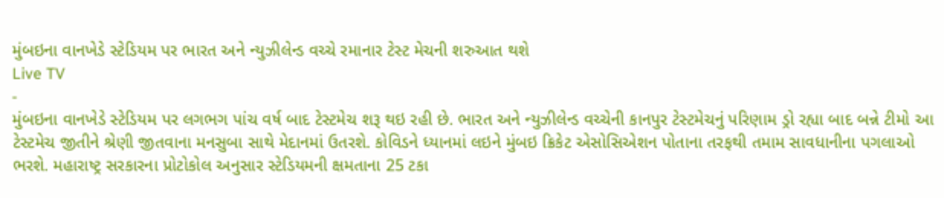મુંબઇના વાનખેડે સ્ટેડિયમ પર ભારત અને ન્યુઝીલેન્ડ વચ્ચે રમાનાર ટેસ્ટ મેચની શરુઆત થશે
Live TV
-
મુંબઇના વાનખેડે સ્ટેડિયમ પર લગભગ પાંચ વર્ષ બાદ ટેસ્ટમેચ શરૂ થઇ રહી છે. ભારત અને ન્યુઝીલેન્ડ વચ્ચેની કાનપુર ટેસ્ટમેચનું પરિણામ ડ્રો રહ્યા બાદ બન્ને ટીમો આ ટેસ્ટમેચ જીતીને શ્રેણી જીતવાના મનસુબા સાથે મેદાનમાં ઉતરશે. કોવિડને ધ્યાનમાં લઇને મુંબઇ ક્રિકેટ એસોસિએશન પોતાના તરફથી તમામ સાવધાનીના પગલાઓ ભરશે. મહારાષ્ટ્ર સરકારના પ્રોટોકોલ અનુસાર સ્ટેડિયમની ક્ષમતાના 25 ટકા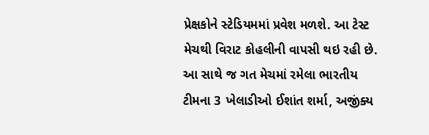પ્રેક્ષકોને સ્ટેડિયમમાં પ્રવેશ મળશે. આ ટેસ્ટ મેચથી વિરાટ કોહલીની વાપસી થઇ રહી છે.
આ સાથે જ ગત મેચમાં રમેલા ભારતીય ટીમના 3 ખેલાડીઓ ઈશાંત શર્મા, અજીંક્ય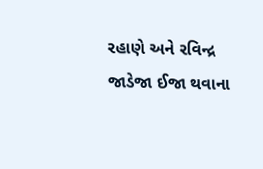રહાણે અને રવિન્દ્ર જાડેજા ઈજા થવાના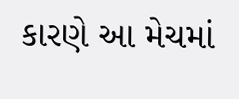કારણે આ મેચમાં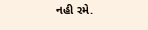નહી રમે.